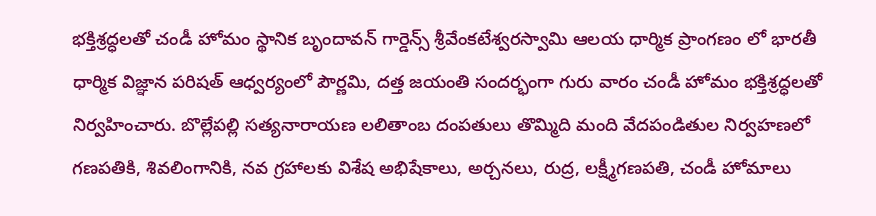భక్తిశ్రద్ధలతో చండీ హోమం స్థానిక బృందావన్ గార్డెన్స్ శ్రీవేంకటేశ్వరస్వామి ఆలయ ధార్మిక ప్రాంగణం లో భారతీ ధార్మిక విజ్ఞాన పరిషత్ ఆధ్వర్యంలో పౌర్ణమి, దత్త జయంతి సందర్భంగా గురు వారం చండీ హోమం భక్తిశ్రద్ధలతో నిర్వహించారు. బొల్లేపల్లి సత్యనారాయణ లలితాంబ దంపతులు తొమ్మిది మంది వేదపండితుల నిర్వహణలో గణపతికి, శివలింగానికి, నవ గ్రహాలకు విశేష అభిషేకాలు, అర్చనలు, రుద్ర, లక్ష్మీగణపతి, చండీ హోమాలు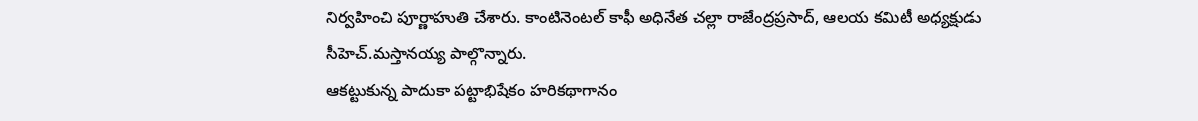నిర్వహించి పూర్ణాహుతి చేశారు. కాంటినెంటల్ కాఫీ అధినేత చల్లా రాజేంద్రప్రసాద్, ఆలయ కమిటీ అధ్యక్షుడు సీహెచ్.మస్తానయ్య పాల్గొన్నారు.
ఆకట్టుకున్న పాదుకా పట్టాభిషేకం హరికథాగానం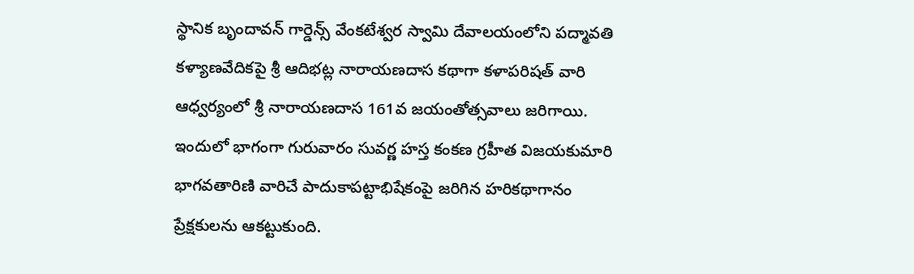స్థానిక బృందావన్ గార్డెన్స్ వేంకటేశ్వర స్వామి దేవాలయంలోని పద్మావతి కళ్యాణవేదికపై శ్రీ ఆదిభట్ల నారాయణదాస కథాగా కళాపరిషత్ వారి ఆధ్వర్యంలో శ్రీ నారాయణదాస 161వ జయంతోత్సవాలు జరిగాయి. ఇందులో భాగంగా గురువారం సువర్ణ హస్త కంకణ గ్రహీత విజయకుమారి భాగవతారిణి వారిచే పాదుకాపట్టాభిషేకంపై జరిగిన హరికథాగానం ప్రేక్షకులను ఆకట్టుకుంది.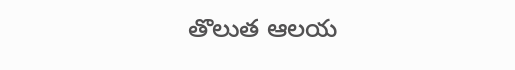తొలుత ఆలయ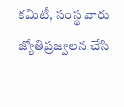కమిటీ, సంస్థ వారు జ్యోతిప్రజ్వలన చేసి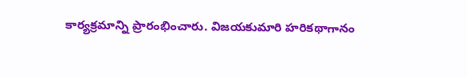కార్యక్రమాన్ని ప్రారంభించారు. విజయకుమారి హరికథాగానం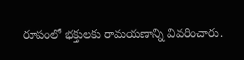రూపంలో భక్తులకు రామయణాన్ని వివరించారు.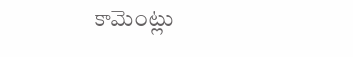కామెంట్లు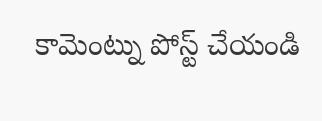కామెంట్ను పోస్ట్ చేయండి